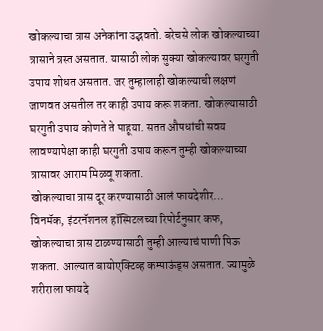खोकल्याचा त्रास अनेकांना उद्भवतो. बरेचसे लोक खोकल्याच्या त्रासाने त्रस्त असतात. यासाठी लोक सुक्या खोकल्यावर घरगुती उपाय शोधत असतात. जर तुम्हालाही खोकल्याची लक्षणं जाणवत असतील तर काही उपाय करू शकता. खोकल्यासाठी घरगुती उपाय कोणते ते पाहूया. सतत औषधांची सवय लावण्यापेक्षा काही घरगुती उपाय करून तुम्ही खोकल्याच्या त्रासावर आराम मिळवू शकता.
खोकल्याचा त्रास दूर करण्यासाठी आलं फायदेशीर…
विनमॅक, इंटरनॅशनल हॉस्पिटलच्या रिपोर्टनुसार कफ, खोकल्याचा त्रास टाळण्यासाठी तुम्ही आल्याचं पाणी पिऊ शकता. आल्यात बायोएक्टिव्ह कम्पाऊंड्स असतात. ज्यामुळे शरीराला फायदे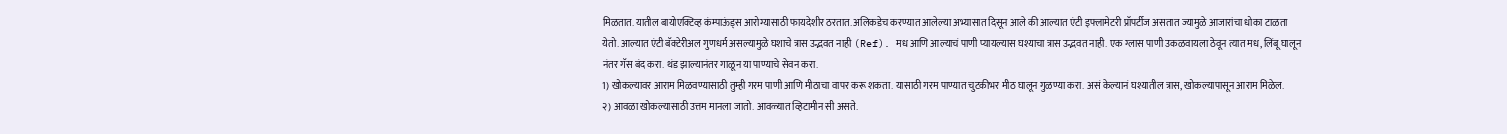मिळतात. यातील बायोएक्टिव्ह कंम्पाऊंड्स आरोग्यासाठी फायदेशीर ठरतात. अलिकडेच करण्यात आलेल्या अभ्यासात दिसून आले की आल्यात एंटी इफ्लामेटरी प्रॉपर्टीज असतात ज्यामुळे आजारांचा धोका टाळता येतो. आल्यात एंटी बॅक्टेरीअल गुणधर्म असल्यामुळे घशाचे त्रास उद्भवत नाही (Ref). मध आणि आल्याचं पाणी प्यायल्यास घश्याचा त्रास उद्भवत नाही. एक ग्लास पाणी उकळवायला ठेवून त्यात मध, लिंबू घालून नंतर गॅस बंद करा. थंड झाल्यानंतर गाळून या पाण्याचे सेवन करा.
1) खोकल्यावर आराम मिळवण्यासाठी तुम्ही गरम पाणी आणि मीठाचा वापर करू शकता. यासाठी गरम पाण्यात चुटकीभर मीठ घालून गुळण्या करा. असं केल्यानं घश्यातील त्रास, खोकल्यापासून आराम मिळेल.
२) आवळा खोकल्यासाठी उत्तम मानला जातो. आवळ्यात व्हिटामीन सी असते.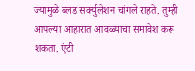ज्यामुळे ब्लड सर्क्युलेशन चांगले राहते. तुम्ही आपल्या आहारात आवळ्याचा समावेश करू शकता. एंटी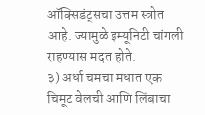ऑक्सिडंट्सचा उत्तम स्त्रोत आहे. ज्यामुळे इम्यूनिटी चांगली राहण्यास मदत होते.
३) अर्धा चमचा मधात एक चिमूट वेलची आणि लिंबाचा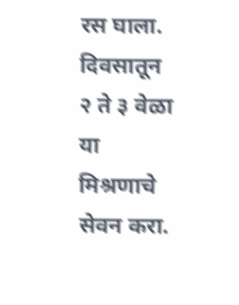रस घाला. दिवसातून २ ते ३ वेळा या मिश्रणाचे सेवन करा.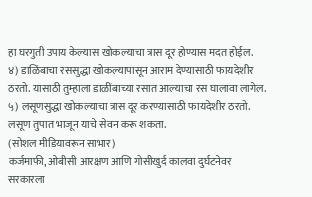हा घरगुती उपाय केल्यास खोकल्याचा त्रास दूर होण्यास मदत होईल.
४) डाळिंबाचा रससुद्धा खोकल्यापासून आराम देण्यासाठी फायदेशीर ठरतो. यासाठी तुम्हाला डाळींबाच्या रसात आल्याचा रस घालावा लागेल.
५) लसूणसुद्धा खोकल्याचा त्रास दूर करण्यासाठी फायदेशीर ठरतो. लसूण तुपात भाजून याचे सेवन करू शकता.
(सोशल मीडियावरून साभार)
कर्जमाफी, ओबीसी आरक्षण आणि गोसीखुर्द कालवा दुर्घटनेवर सरकारला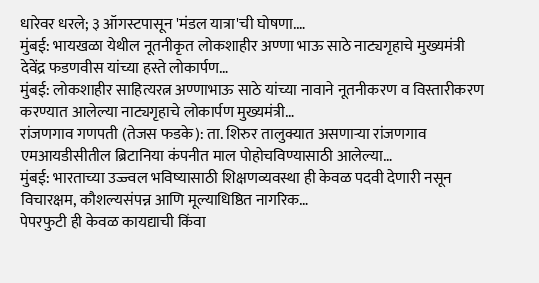धारेवर धरले; ३ ऑगस्टपासून 'मंडल यात्रा'ची घोषणा.…
मुंबई: भायखळा येथील नूतनीकृत लोकशाहीर अण्णा भाऊ साठे नाट्यगृहाचे मुख्यमंत्री देवेंद्र फडणवीस यांच्या हस्ते लोकार्पण…
मुंबई: लोकशाहीर साहित्यरत्न अण्णाभाऊ साठे यांच्या नावाने नूतनीकरण व विस्तारीकरण करण्यात आलेल्या नाट्यगृहाचे लोकार्पण मुख्यमंत्री…
रांजणगाव गणपती (तेजस फडके): ता. शिरुर तालुक्यात असणाऱ्या रांजणगाव एमआयडीसीतील ब्रिटानिया कंपनीत माल पोहोचविण्यासाठी आलेल्या…
मुंबई: भारताच्या उज्ज्वल भविष्यासाठी शिक्षणव्यवस्था ही केवळ पदवी देणारी नसून विचारक्षम, कौशल्यसंपन्न आणि मूल्याधिष्ठित नागरिक…
पेपरफुटी ही केवळ कायद्याची किंवा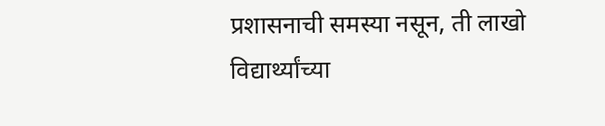प्रशासनाची समस्या नसून, ती लाखो विद्यार्थ्यांच्या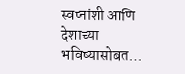स्वप्नांशी आणि देशाच्या भविष्यासोबत…